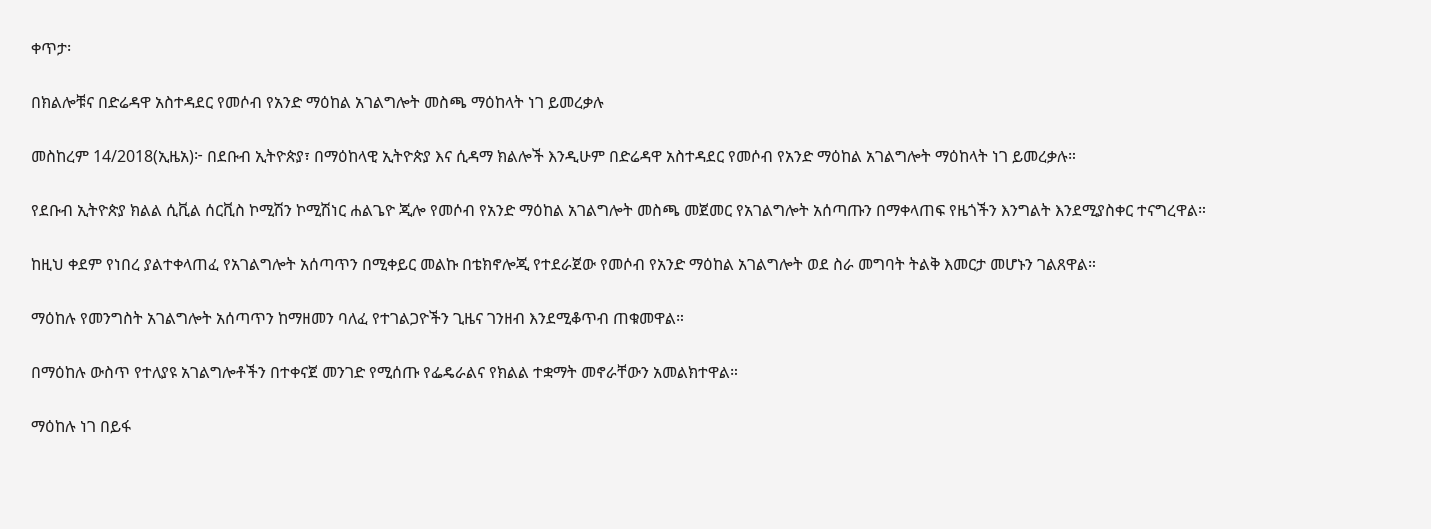ቀጥታ፡

በክልሎቹና በድሬዳዋ አስተዳደር የመሶብ የአንድ ማዕከል አገልግሎት መስጫ ማዕከላት ነገ ይመረቃሉ

መስከረም 14/2018(ኢዜአ)፦ በደቡብ ኢትዮጵያ፣ በማዕከላዊ ኢትዮጵያ እና ሲዳማ ክልሎች እንዲሁም በድሬዳዋ አስተዳደር የመሶብ የአንድ ማዕከል አገልግሎት ማዕከላት ነገ ይመረቃሉ።

የደቡብ ኢትዮጵያ ክልል ሲቪል ሰርቪስ ኮሚሽን ኮሚሽነር ሐልጌዮ ጂሎ የመሶብ የአንድ ማዕከል አገልግሎት መስጫ መጀመር የአገልግሎት አሰጣጡን በማቀላጠፍ የዜጎችን እንግልት እንደሚያስቀር ተናግረዋል።

ከዚህ ቀደም የነበረ ያልተቀላጠፈ የአገልግሎት አሰጣጥን በሚቀይር መልኩ በቴክኖሎጂ የተደራጀው የመሶብ የአንድ ማዕከል አገልግሎት ወደ ስራ መግባት ትልቅ እመርታ መሆኑን ገልጸዋል።

ማዕከሉ የመንግስት አገልግሎት አሰጣጥን ከማዘመን ባለፈ የተገልጋዮችን ጊዜና ገንዘብ እንደሚቆጥብ ጠቁመዋል።

በማዕከሉ ውስጥ የተለያዩ አገልግሎቶችን በተቀናጀ መንገድ የሚሰጡ የፌዴራልና የክልል ተቋማት መኖራቸውን አመልክተዋል።

ማዕከሉ ነገ በይፋ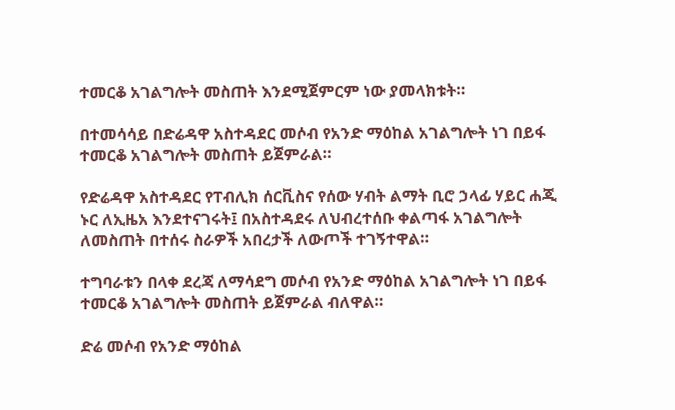ተመርቆ አገልግሎት መስጠት እንደሚጀምርም ነው ያመላክቱት።

በተመሳሳይ በድሬዳዋ አስተዳደር መሶብ የአንድ ማዕከል አገልግሎት ነገ በይፋ ተመርቆ አገልግሎት መስጠት ይጀምራል።

የድሬዳዋ አስተዳደር የፐብሊክ ሰርቪስና የሰው ሃብት ልማት ቢሮ ኃላፊ ሃይር ሐጂ ኑር ለኢዜአ እንደተናገሩት፤ በአስተዳደሩ ለህብረተሰቡ ቀልጣፋ አገልግሎት ለመስጠት በተሰሩ ስራዎች አበረታች ለውጦች ተገኝተዋል።

ተግባራቱን በላቀ ደረጃ ለማሳደግ መሶብ የአንድ ማዕከል አገልግሎት ነገ በይፋ ተመርቆ አገልግሎት መስጠት ይጀምራል ብለዋል።

ድሬ መሶብ የአንድ ማዕከል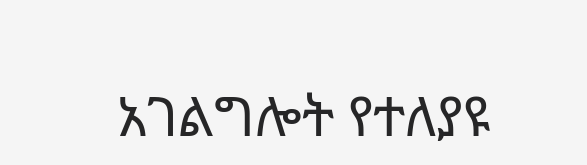አገልግሎት የተለያዩ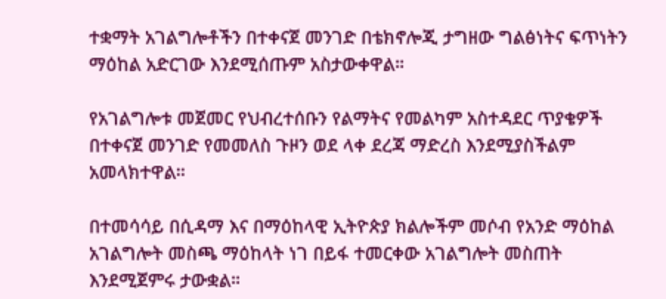ተቋማት አገልግሎቶችን በተቀናጀ መንገድ በቴክኖሎጂ ታግዘው ግልፅነትና ፍጥነትን ማዕከል አድርገው እንደሚሰጡም አስታውቀዋል።

የአገልግሎቱ መጀመር የህብረተሰቡን የልማትና የመልካም አስተዳደር ጥያቄዎች በተቀናጀ መንገድ የመመለስ ጉዞን ወደ ላቀ ደረጃ ማድረስ እንደሚያስችልም አመላክተዋል።

በተመሳሳይ በሲዳማ እና በማዕከላዊ ኢትዮጵያ ክልሎችም መሶብ የአንድ ማዕከል አገልግሎት መስጫ ማዕከላት ነገ በይፋ ተመርቀው አገልግሎት መስጠት እንደሚጀምሩ ታውቋል።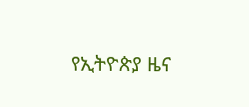የኢትዮጵያ ዜና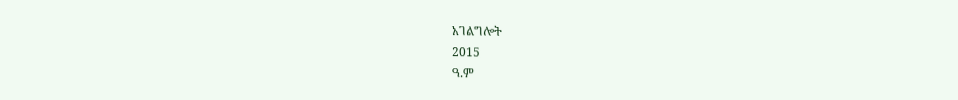አገልግሎት
2015
ዓ.ም